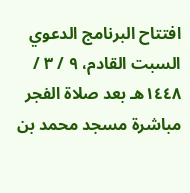افتتاح البرنامج الدعوي السبت القادم، ٩ / ٣ / ١٤٤٨هـ بعد صلاة الفجر مباشرة مسجد محمد بن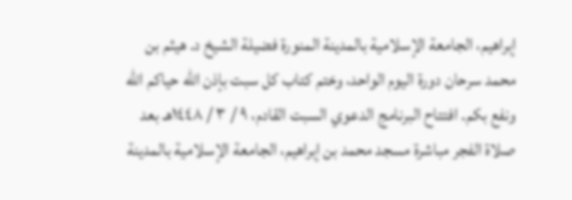إبراهيم، الجامعة الإسلامية بالمدينة المنورة فضيلة الشيخ د. هيثم بن محمد سرحان دورة اليوم الواحد، وختم كتاب كل سبت بإذن الله حياكم الله ونفع بكم. افتتاح البرنامج الدعوي السبت القادم، ٩ / ٣ / ١٤٤٨هـ بعد صلاة الفجر مباشرة مسجد محمد بن إبراهيم، الجامعة الإسلامية بالمدينة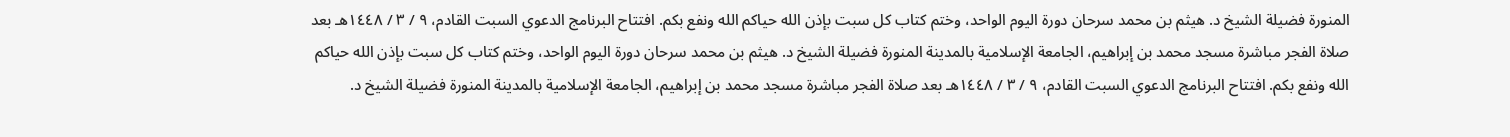المنورة فضيلة الشيخ د. هيثم بن محمد سرحان دورة اليوم الواحد، وختم كتاب كل سبت بإذن الله حياكم الله ونفع بكم. افتتاح البرنامج الدعوي السبت القادم، ٩ / ٣ / ١٤٤٨هـ بعد صلاة الفجر مباشرة مسجد محمد بن إبراهيم، الجامعة الإسلامية بالمدينة المنورة فضيلة الشيخ د. هيثم بن محمد سرحان دورة اليوم الواحد، وختم كتاب كل سبت بإذن الله حياكم الله ونفع بكم. افتتاح البرنامج الدعوي السبت القادم، ٩ / ٣ / ١٤٤٨هـ بعد صلاة الفجر مباشرة مسجد محمد بن إبراهيم، الجامعة الإسلامية بالمدينة المنورة فضيلة الشيخ د.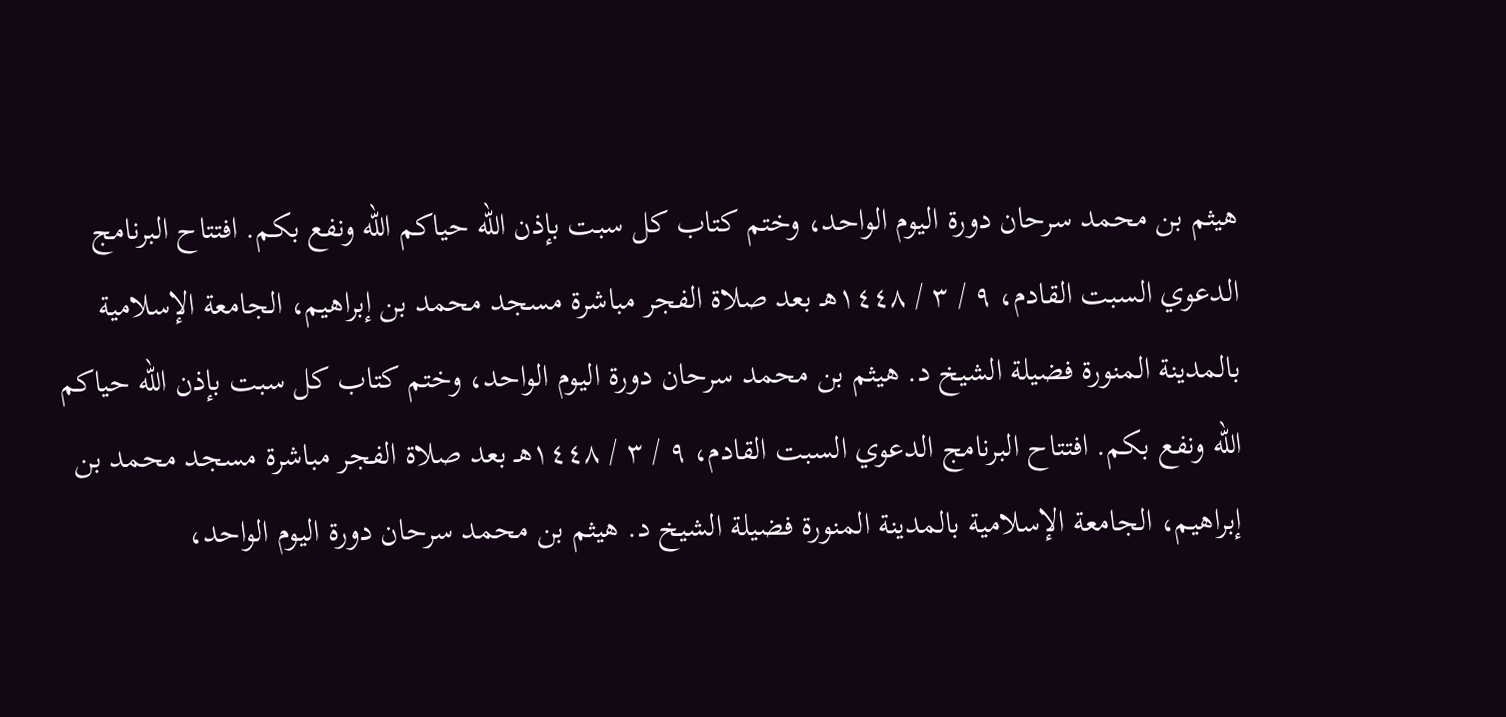هيثم بن محمد سرحان دورة اليوم الواحد، وختم كتاب كل سبت بإذن الله حياكم الله ونفع بكم. افتتاح البرنامج الدعوي السبت القادم، ٩ / ٣ / ١٤٤٨هـ بعد صلاة الفجر مباشرة مسجد محمد بن إبراهيم، الجامعة الإسلامية بالمدينة المنورة فضيلة الشيخ د. هيثم بن محمد سرحان دورة اليوم الواحد، وختم كتاب كل سبت بإذن الله حياكم الله ونفع بكم. افتتاح البرنامج الدعوي السبت القادم، ٩ / ٣ / ١٤٤٨هـ بعد صلاة الفجر مباشرة مسجد محمد بن إبراهيم، الجامعة الإسلامية بالمدينة المنورة فضيلة الشيخ د. هيثم بن محمد سرحان دورة اليوم الواحد،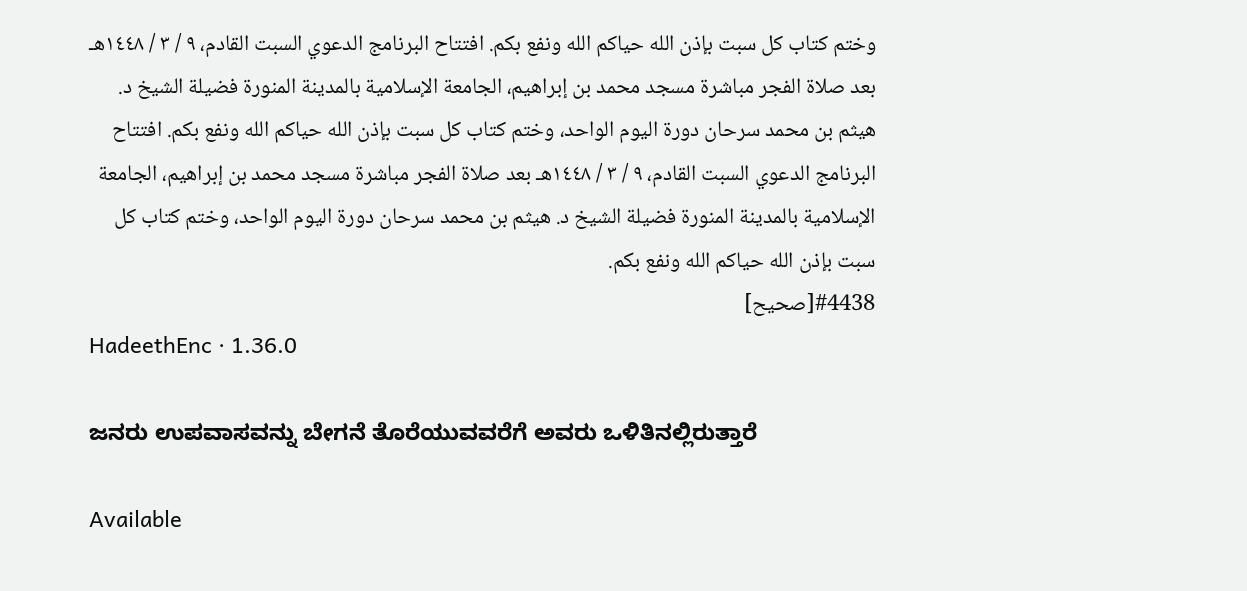وختم كتاب كل سبت بإذن الله حياكم الله ونفع بكم. افتتاح البرنامج الدعوي السبت القادم، ٩ / ٣ / ١٤٤٨هـ بعد صلاة الفجر مباشرة مسجد محمد بن إبراهيم، الجامعة الإسلامية بالمدينة المنورة فضيلة الشيخ د. هيثم بن محمد سرحان دورة اليوم الواحد، وختم كتاب كل سبت بإذن الله حياكم الله ونفع بكم. افتتاح البرنامج الدعوي السبت القادم، ٩ / ٣ / ١٤٤٨هـ بعد صلاة الفجر مباشرة مسجد محمد بن إبراهيم، الجامعة الإسلامية بالمدينة المنورة فضيلة الشيخ د. هيثم بن محمد سرحان دورة اليوم الواحد، وختم كتاب كل سبت بإذن الله حياكم الله ونفع بكم.
#4438[صحيح]
HadeethEnc · 1.36.0

ಜನರು ಉಪವಾಸವನ್ನು ಬೇಗನೆ ತೊರೆಯುವವರೆಗೆ ಅವರು ಒಳಿತಿನಲ್ಲಿರುತ್ತಾರೆ

Available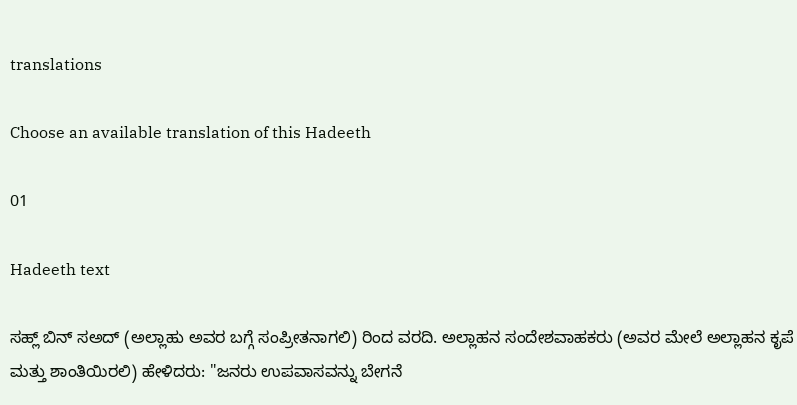translations

Choose an available translation of this Hadeeth

01

Hadeeth text

ಸಹ್ಲ್ ಬಿನ್ ಸಅದ್ (ಅಲ್ಲಾಹು ಅವರ ಬಗ್ಗೆ ಸಂಪ್ರೀತನಾಗಲಿ) ರಿಂದ ವರದಿ. ಅಲ್ಲಾಹನ ಸಂದೇಶವಾಹಕರು (ಅವರ ಮೇಲೆ ಅಲ್ಲಾಹನ ಕೃಪೆ ಮತ್ತು ಶಾಂತಿಯಿರಲಿ) ಹೇಳಿದರು: "ಜನರು ಉಪವಾಸವನ್ನು ಬೇಗನೆ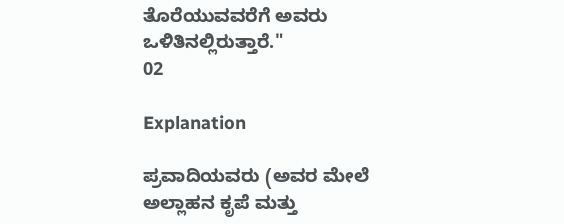ತೊರೆಯುವವರೆಗೆ ಅವರು ಒಳಿತಿನಲ್ಲಿರುತ್ತಾರೆ."
02

Explanation

ಪ್ರವಾದಿಯವರು (ಅವರ ಮೇಲೆ ಅಲ್ಲಾಹನ ಕೃಪೆ ಮತ್ತು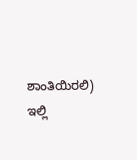ಶಾಂತಿಯಿರಲಿ) ಇಲ್ಲಿ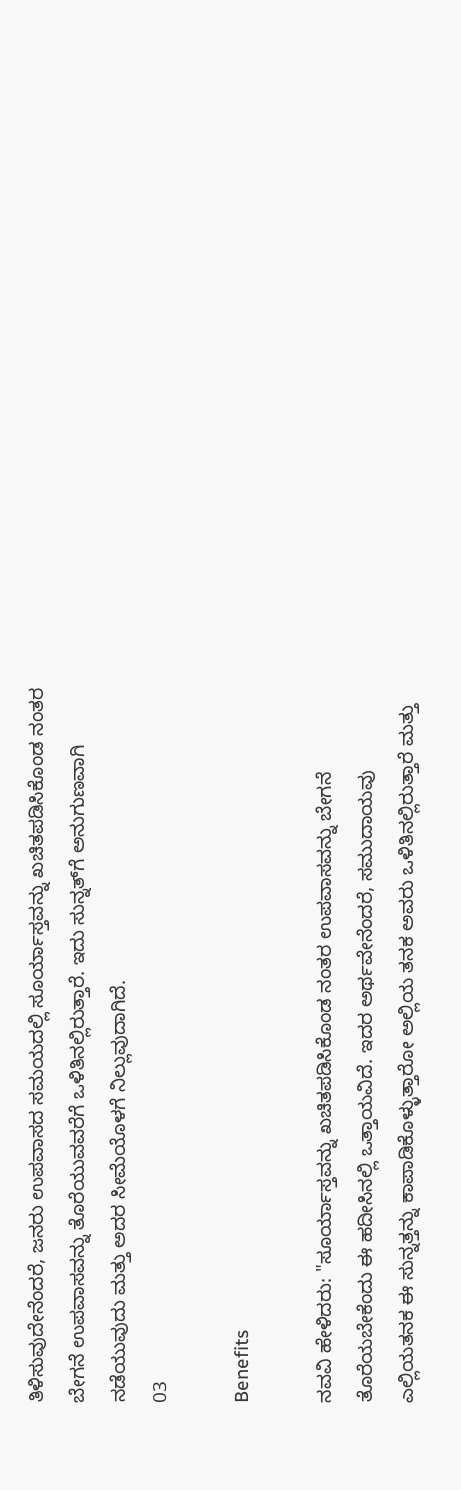ತಿಳಿಸುವುದೇನೆಂದರೆ, ಜನರು ಉಪವಾಸದ ಸಮಯದಲ್ಲಿ ಸೂರ್ಯಾಸ್ತವನ್ನು ಖಚಿತಪಡಿಸಿಕೊಂಡ ನಂತರ ಬೇಗನೆ ಉಪವಾಸವನ್ನು ತೊರೆಯುವವರೆಗೆ ಒಳಿತಿನಲ್ಲಿರುತ್ತಾರೆ. ಇದು ಸುನ್ನತ್‌ಗೆ ಅನುಗುಣವಾಗಿ ನಡೆಯುವುದು ಮತ್ತು ಅದರ ಸೀಮೆಯೊಳಗೆ ನಿಲ್ಲುವುದಾಗಿದೆ.
03

Benefits

ನವವಿ ಹೇಳಿದರು: "ಸೂರ್ಯಾಸ್ತವನ್ನು ಖಚಿತಪಡಿಸಿಕೊಂಡ ನಂತರ ಉಪವಾಸವನ್ನು ಬೇಗನೆ ತೊರೆಯಬೇಕೆಂದು ಈ ಹದೀಸಿನಲ್ಲಿ ಒತ್ತಾಯವಿದೆ. ಇದರ ಅರ್ಥವೇನೆಂದರೆ, ಸಮುದಾಯವು ಎಲ್ಲಿಯತನಕ ಈ ಸುನ್ನತ್ತನ್ನು ಕಾಪಾಡಿಕೊಳ್ಳುತ್ತಾರೋ ಅಲ್ಲಿಯ ತನಕ ಅವರು ಒಳಿತಿನಲ್ಲಿರುತ್ತಾರೆ ಮತ್ತು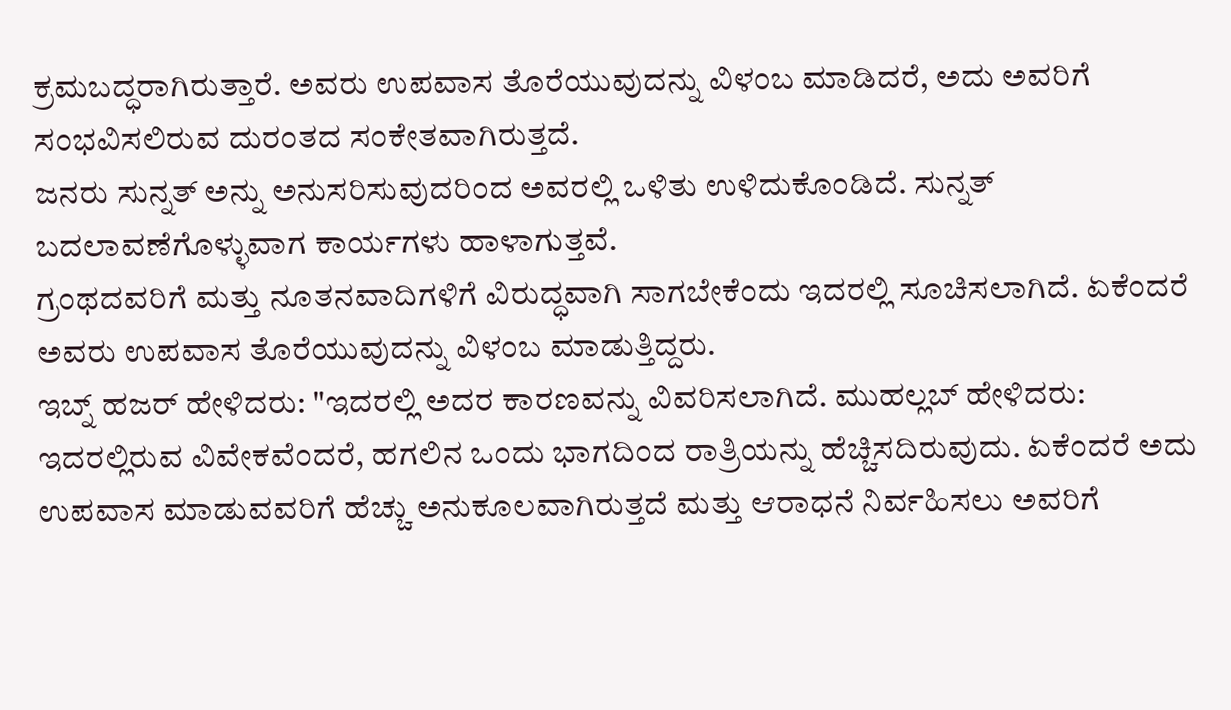ಕ್ರಮಬದ್ಧರಾಗಿರುತ್ತಾರೆ. ಅವರು ಉಪವಾಸ ತೊರೆಯುವುದನ್ನು ವಿಳಂಬ ಮಾಡಿದರೆ, ಅದು ಅವರಿಗೆ ಸಂಭವಿಸಲಿರುವ ದುರಂತದ ಸಂಕೇತವಾಗಿರುತ್ತದೆ.
ಜನರು ಸುನ್ನತ್ ಅನ್ನು ಅನುಸರಿಸುವುದರಿಂದ ಅವರಲ್ಲಿ ಒಳಿತು ಉಳಿದುಕೊಂಡಿದೆ. ಸುನ್ನತ್ ಬದಲಾವಣೆಗೊಳ್ಳುವಾಗ ಕಾರ್ಯಗಳು ಹಾಳಾಗುತ್ತವೆ.
ಗ್ರಂಥದವರಿಗೆ ಮತ್ತು ನೂತನವಾದಿಗಳಿಗೆ ವಿರುದ್ಧವಾಗಿ ಸಾಗಬೇಕೆಂದು ಇದರಲ್ಲಿ ಸೂಚಿಸಲಾಗಿದೆ. ಏಕೆಂದರೆ ಅವರು ಉಪವಾಸ ತೊರೆಯುವುದನ್ನು ವಿಳಂಬ ಮಾಡುತ್ತಿದ್ದರು.
ಇಬ್ನ್ ಹಜರ್ ಹೇಳಿದರು: "ಇದರಲ್ಲಿ ಅದರ ಕಾರಣವನ್ನು ವಿವರಿಸಲಾಗಿದೆ. ಮುಹಲ್ಲಬ್ ಹೇಳಿದರು: ಇದರಲ್ಲಿರುವ ವಿವೇಕವೆಂದರೆ, ಹಗಲಿನ ಒಂದು ಭಾಗದಿಂದ ರಾತ್ರಿಯನ್ನು ಹೆಚ್ಚಿಸದಿರುವುದು. ಏಕೆಂದರೆ ಅದು ಉಪವಾಸ ಮಾಡುವವರಿಗೆ ಹೆಚ್ಚು ಅನುಕೂಲವಾಗಿರುತ್ತದೆ ಮತ್ತು ಆರಾಧನೆ ನಿರ್ವಹಿಸಲು ಅವರಿಗೆ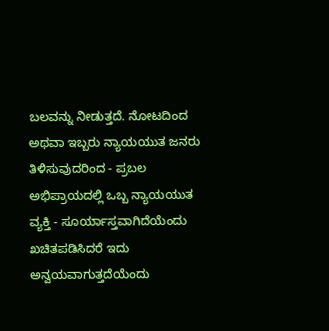ಬಲವನ್ನು ನೀಡುತ್ತದೆ. ನೋಟದಿಂದ ಅಥವಾ ಇಬ್ಬರು ನ್ಯಾಯಯುತ ಜನರು ತಿಳಿಸುವುದರಿಂದ - ಪ್ರಬಲ ಅಭಿಪ್ರಾಯದಲ್ಲಿ ಒಬ್ಬ ನ್ಯಾಯಯುತ ವ್ಯಕ್ತಿ - ಸೂರ್ಯಾಸ್ತವಾಗಿದೆಯೆಂದು ಖಚಿತಪಡಿಸಿದರೆ ಇದು ಅನ್ವಯವಾಗುತ್ತದೆಯೆಂದು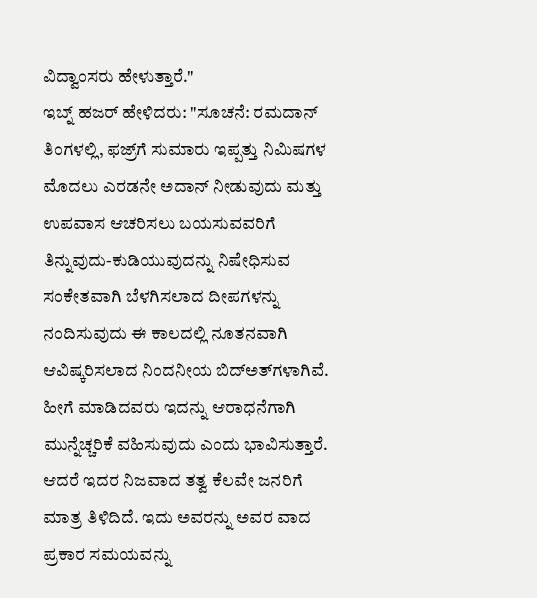ವಿದ್ವಾಂಸರು ಹೇಳುತ್ತಾರೆ."
ಇಬ್ನ್ ಹಜರ್ ಹೇಳಿದರು: "ಸೂಚನೆ: ರಮದಾನ್ ತಿಂಗಳಲ್ಲಿ, ಫಜ್ರ್‌ಗೆ ಸುಮಾರು ಇಪ್ಪತ್ತು ನಿಮಿಷಗಳ ಮೊದಲು ಎರಡನೇ ಅದಾನ್ ನೀಡುವುದು ಮತ್ತು ಉಪವಾಸ ಆಚರಿಸಲು ಬಯಸುವವರಿಗೆ ತಿನ್ನುವುದು-ಕುಡಿಯುವುದನ್ನು ನಿಷೇಧಿಸುವ ಸಂಕೇತವಾಗಿ ಬೆಳಗಿಸಲಾದ ದೀಪಗಳನ್ನು ನಂದಿಸುವುದು ಈ ಕಾಲದಲ್ಲಿ ನೂತನವಾಗಿ ಆವಿಷ್ಕರಿಸಲಾದ ನಿಂದನೀಯ ಬಿದ್‌ಅತ್‌ಗಳಾಗಿವೆ. ಹೀಗೆ ಮಾಡಿದವರು ಇದನ್ನು ಆರಾಧನೆಗಾಗಿ ಮುನ್ನೆಚ್ಚರಿಕೆ ವಹಿಸುವುದು ಎಂದು ಭಾವಿಸುತ್ತಾರೆ. ಆದರೆ ಇದರ ನಿಜವಾದ ತತ್ವ ಕೆಲವೇ ಜನರಿಗೆ ಮಾತ್ರ ತಿಳಿದಿದೆ. ಇದು ಅವರನ್ನು ಅವರ ವಾದ ಪ್ರಕಾರ ಸಮಯವನ್ನು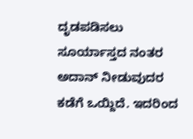ದೃಡಪಡಿಸಲು ಸೂರ್ಯಾಸ್ತದ ನಂತರ ಅದಾನ್ ನೀಡುವುದರ ಕಡೆಗೆ ಒಯ್ದಿದೆ. ಇದರಿಂದ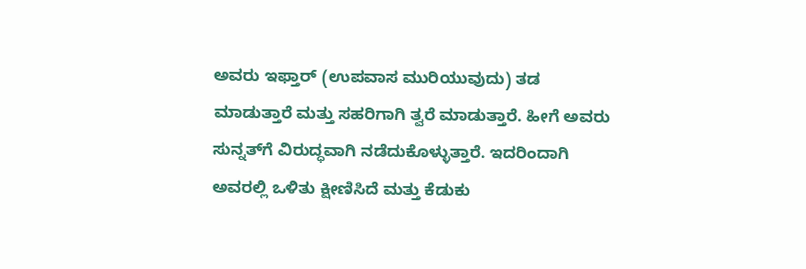ಅವರು ಇಫ್ತಾರ್ (ಉಪವಾಸ ಮುರಿಯುವುದು) ತಡ ಮಾಡುತ್ತಾರೆ ಮತ್ತು ಸಹರಿಗಾಗಿ ತ್ವರೆ ಮಾಡುತ್ತಾರೆ. ಹೀಗೆ ಅವರು ಸುನ್ನತ್‌ಗೆ ವಿರುದ್ಧವಾಗಿ ನಡೆದುಕೊಳ್ಳುತ್ತಾರೆ. ಇದರಿಂದಾಗಿ ಅವರಲ್ಲಿ ಒಳಿತು ಕ್ಷೀಣಿಸಿದೆ ಮತ್ತು ಕೆಡುಕು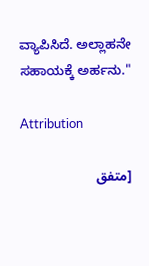ವ್ಯಾಪಿಸಿದೆ. ಅಲ್ಲಾಹನೇ ಸಹಾಯಕ್ಕೆ ಅರ್ಹನು."

Attribution

[متفق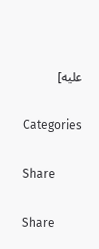عليه]

Categories

Share

Share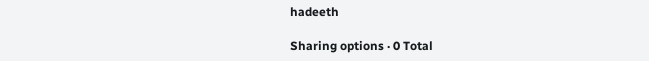hadeeth

Sharing options · 0 Total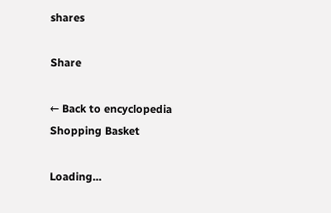shares

Share

← Back to encyclopedia
Shopping Basket

Loading...